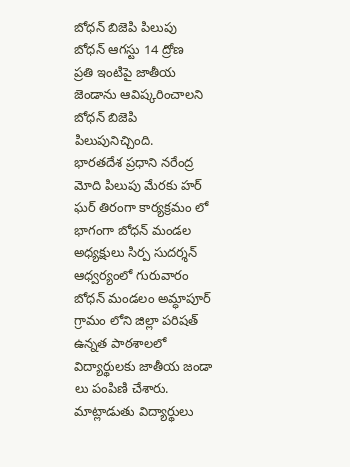బోధన్ బిజెపి పిలుపు
బోధన్ ఆగస్టు 14 ద్రోణ
ప్రతి ఇంటిపై జాతీయ జెండాను ఆవిష్కరించాలని బోధన్ బిజెపి పిలుపునిచ్చింది.
భారతదేశ ప్రధాని నరేంద్ర మోది పిలుపు మేరకు హర్ ఘర్ తిరంగా కార్యక్రమం లో భాగంగా బోధన్ మండల అధ్యక్షులు సిర్ప సుదర్శన్ ఆధ్వర్యంలో గురువారం బోధన్ మండలం అమ్ధాపూర్ గ్రామం లోని జిల్లా పరిషత్ ఉన్నత పాఠశాలలో విద్యార్థులకు జాతీయ జండా లు పంపిణి చేశారు. మాట్లాడుతు విద్యార్థులు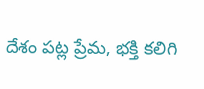దేశం పట్ల ప్రేమ, భక్తి కలిగి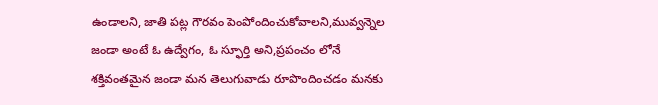ఉండాలని, జాతి పట్ల గౌరవం పెంపోందించుకోవాలని,మువ్వన్నెల జండా అంటే ఓ ఉద్వేగం, ఓ స్ఫూర్తి అని,ప్రపంచం లోనే శక్తివంతమైన జండా మన తెలుగువాడు రూపొందించడం మనకు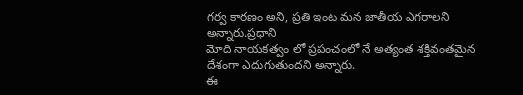గర్వ కారణం అని, ప్రతి ఇంట మన జాతీయ ఎగరాలని అన్నారు.ప్రధాని
మోది నాయకత్వం లో ప్రపంచంలో నే అత్యంత శక్తివంతమైన దేశంగా ఎదుగుతుందని అన్నారు.
ఈ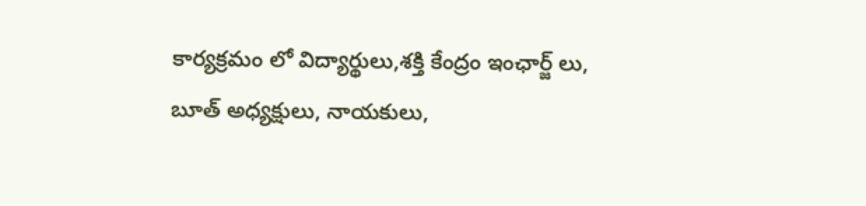కార్యక్రమం లో విద్యార్థులు,శక్తి కేంద్రం ఇంఛార్జ్ లు, బూత్ అధ్యక్షులు, నాయకులు,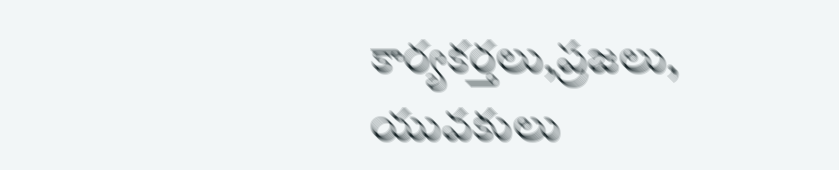కార్యకర్తలు,ప్రజలు, యువకులు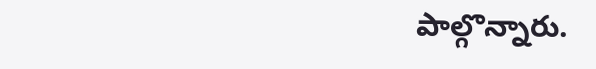పాల్గొన్నారు.